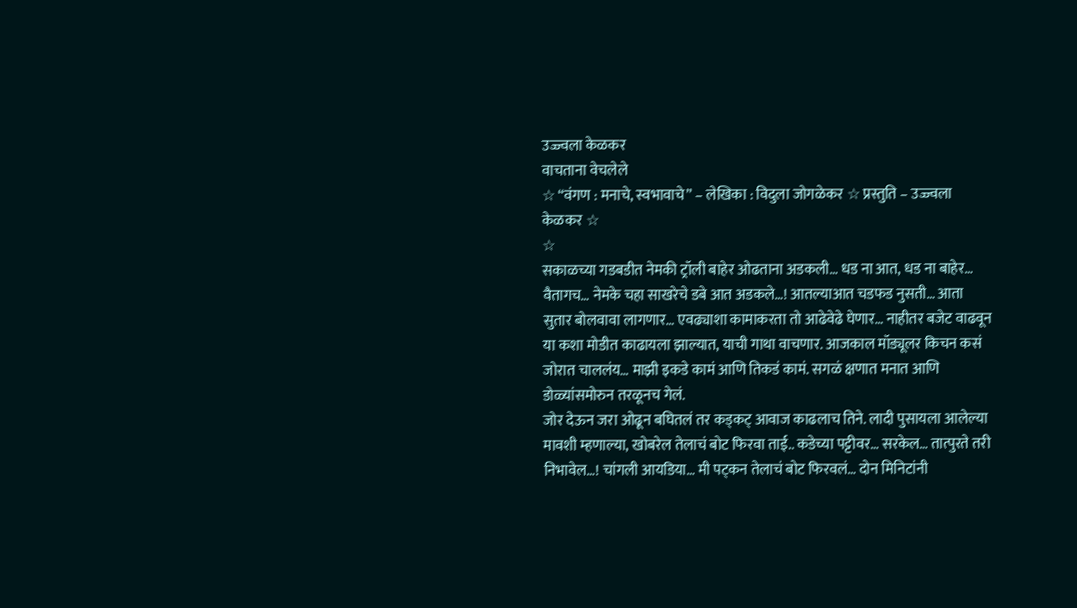उज्ज्वला केळकर
वाचताना वेचलेले
☆ “वंगण : मनाचे, स्वभावाचे” – लेखिका : विदुला जोगळेकर ☆ प्रस्तुति – उज्ज्वला केळकर ☆
☆
सकाळच्या गडबडीत नेमकी ट्रॉली बाहेर ओढताना अडकली… धड ना आत, धड ना बाहेर… वैतागच… नेमके चहा साखरेचे डबे आत अडकले…! आतल्याआत चडफड नुसती… आता सुतार बोलवावा लागणार… एवढ्याशा कामाकरता तो आढेवेढे घेणार… नाहीतर बजेट वाढवून या कशा मोडीत काढायला झाल्यात, याची गाथा वाचणार. आजकाल मॉड्यूलर किचन कसं जोरात चाललंय… माझी इकडे कामं आणि तिकडं कामं. सगळं क्षणात मनात आणि डोळ्यांसमोरुन तरळूनच गेलं.
जोर देऊन जरा ओढून बघितलं तर कड्कट् आवाज काढलाच तिने. लादी पुसायला आलेल्या मावशी म्हणाल्या, खोबरेल तेलाचं बोट फिरवा ताई.. कडेच्या पट्टीवर… सरकेल… तात्पुरते तरी निभावेल…! चांगली आयडिया… मी पट्कन तेलाचं बोट फिरवलं… दोन मिनिटांनी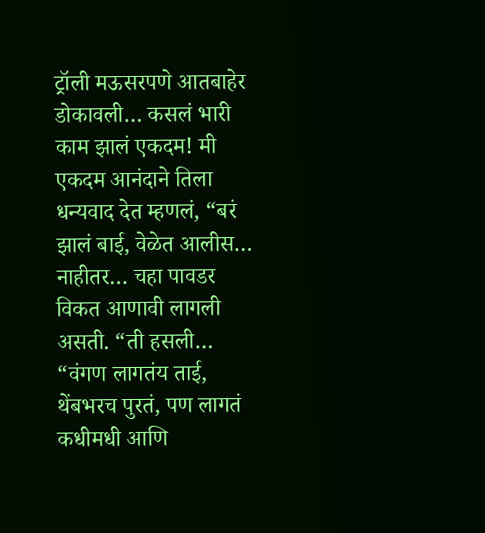ट्रॉली मऊसरपणे आतबाहेर डोकावली… कसलं भारी काम झालं एकदम! मी एकदम आनंदाने तिला धन्यवाद देत म्हणलं, “बरं झालं बाई, वेळेत आलीस… नाहीतर… चहा पावडर विकत आणावी लागली असती. “ती हसली…
“वंगण लागतंय ताई, थेंबभरच पुरतं, पण लागतं कधीमधी आणि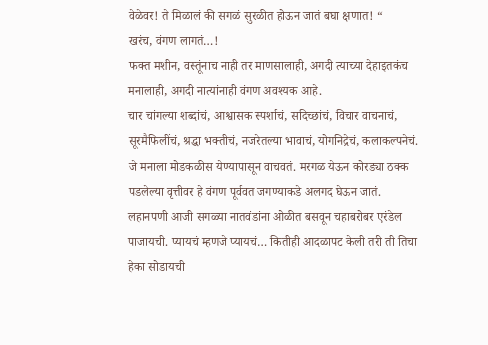वेळेवर! ते मिळालं की सगळं सुरळीत होऊन जातं बघा क्षणात! “
खरंच, वंगण लागतं…!
फक्त मशीन, वस्तूंनाच नाही तर माणसालाही, अगदी त्याच्या देहाइतकंच मनालाही, अगदी नात्यांनाही वंगण अवश्यक आहे.
चार चांगल्या शब्दांचं, आश्वासक स्पर्शाचं, सदिच्छांचं, विचार वाचनाचं, सूरमैफिलींचं, श्रद्धा भक्तीचं, नजरेतल्या भावाचं, योगनिद्रेचं, कलाकल्पनेचं. जे मनाला मोडकळीस येण्यापासून वाचवतं. मरगळ येऊन कोरड्या ठक्क पडलेल्या वृत्तीवर हे वंगण पूर्ववत जगण्याकडे अलगद घेऊन जातं.
लहानपणी आजी सगळ्या नातवंडांना ओळीत बसवून चहाबरोबर एरंडेल पाजायची. प्यायचं म्हणजे प्यायचं… कितीही आदळापट केली तरी ती तिचा हेका सोडायची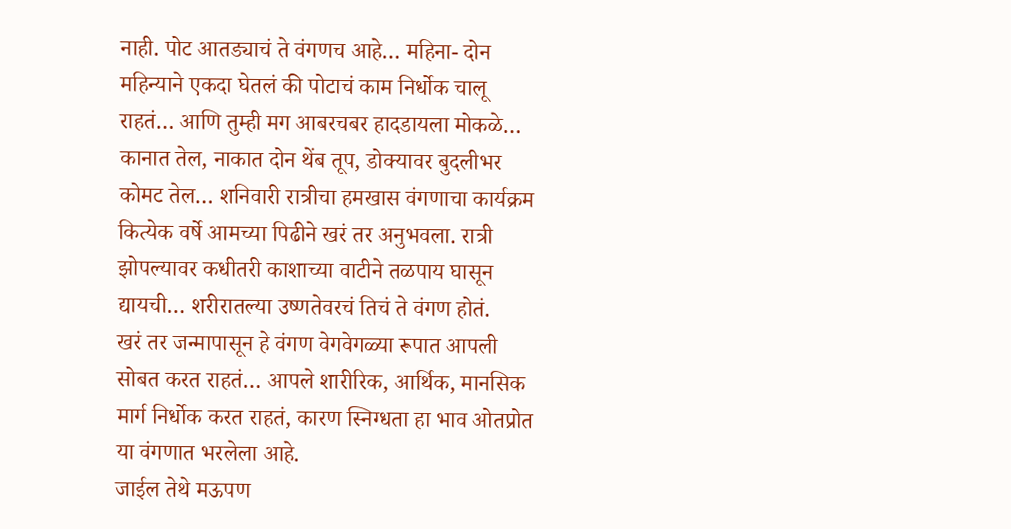नाही. पोट आतड्याचं ते वंगणच आहे… महिना- दोन महिन्याने एकदा घेतलं की पोटाचं काम निर्धोक चालू राहतं… आणि तुम्ही मग आबरचबर हादडायला मोकळे… कानात तेल, नाकात दोन थेंब तूप, डोक्यावर बुदलीभर कोमट तेल… शनिवारी रात्रीचा हमखास वंगणाचा कार्यक्रम कित्येक वर्षे आमच्या पिढीने खरं तर अनुभवला. रात्री झोपल्यावर कधीतरी काशाच्या वाटीने तळपाय घासून द्यायची… शरीरातल्या उष्णतेवरचं तिचं ते वंगण होतं.
खरं तर जन्मापासून हे वंगण वेगवेगळ्या रूपात आपली सोबत करत राहतं… आपले शारीरिक, आर्थिक, मानसिक मार्ग निर्धोक करत राहतं, कारण स्निग्धता हा भाव ओतप्रोत या वंगणात भरलेला आहे.
जाईल तेथे मऊपण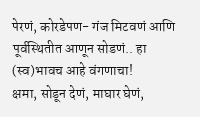पेरणं, कोरडेपण- गंज मिटवणं आणि पूर्वस्थितीत आणून सोडणं.. हा (स्व)भावच आहे वंगणाचा!
क्षमा, सोडून देणं, माघार घेणं,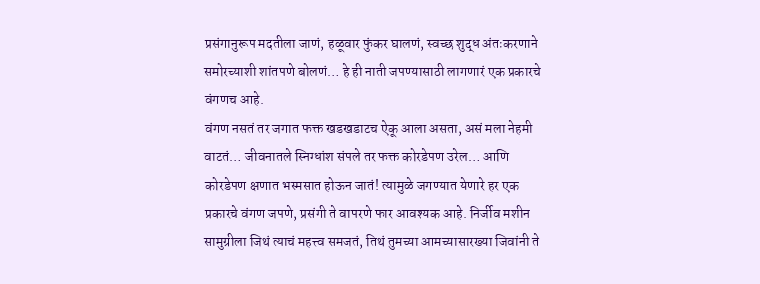प्रसंगानुरूप मदतीला जाणं, हळूवार फुंकर घालणं, स्वच्छ शुद्ध अंतःकरणाने समोरच्याशी शांतपणे बोलणं… हे ही नाती जपण्यासाठी लागणारं एक प्रकारचे वंगणच आहे.
वंगण नसतं तर जगात फक्त खडखडाटच ऐकू आला असता, असं मला नेहमी वाटतं… जीवनातले स्निग्धांश संपले तर फक्त कोरडेपण उरेल… आणि कोरडेपण क्षणात भस्मसात होऊन जातं! त्यामुळे जगण्यात येणारे हर एक प्रकारचे वंगण जपणे, प्रसंगी ते वापरणे फार आवश्यक आहे. निर्जीव मशीन सामुग्रीला जिथं त्याचं महत्त्व समजतं, तिथं तुमच्या आमच्यासारख्या जिवांनी ते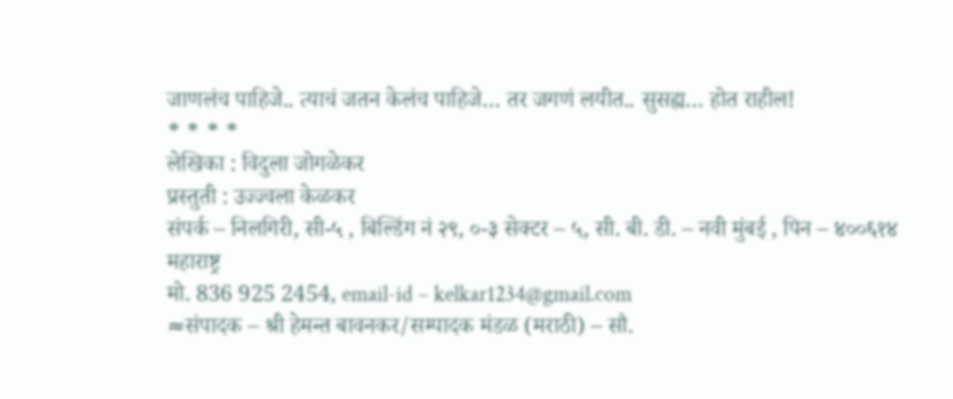जाणलंच पाहिजे.. त्याचं जतन केलंच पाहिजे… तर जगणं लयीत.. सुसह्य… होत राहील!
* * * *
लेखिका : विदुला जोगळेकर
प्रस्तुती : उज्ज्वला केळकर
संपर्क – निलगिरी, सी-५ , बिल्डिंग नं २९, ०-३ सेक्टर – ५, सी. बी. डी. – नवी मुंबई , पिन – ४००६१४ महाराष्ट्र
मो. 836 925 2454, email-id – kelkar1234@gmail.com
≈संपादक – श्री हेमन्त बावनकर/सम्पादक मंडळ (मराठी) – सौ.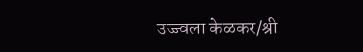उज्ज्वला केळकर/श्री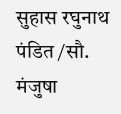सुहास रघुनाथ पंडित /सौ. मंजुषा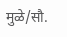मुळे/सौ.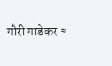गौरी गाडेकर ≈